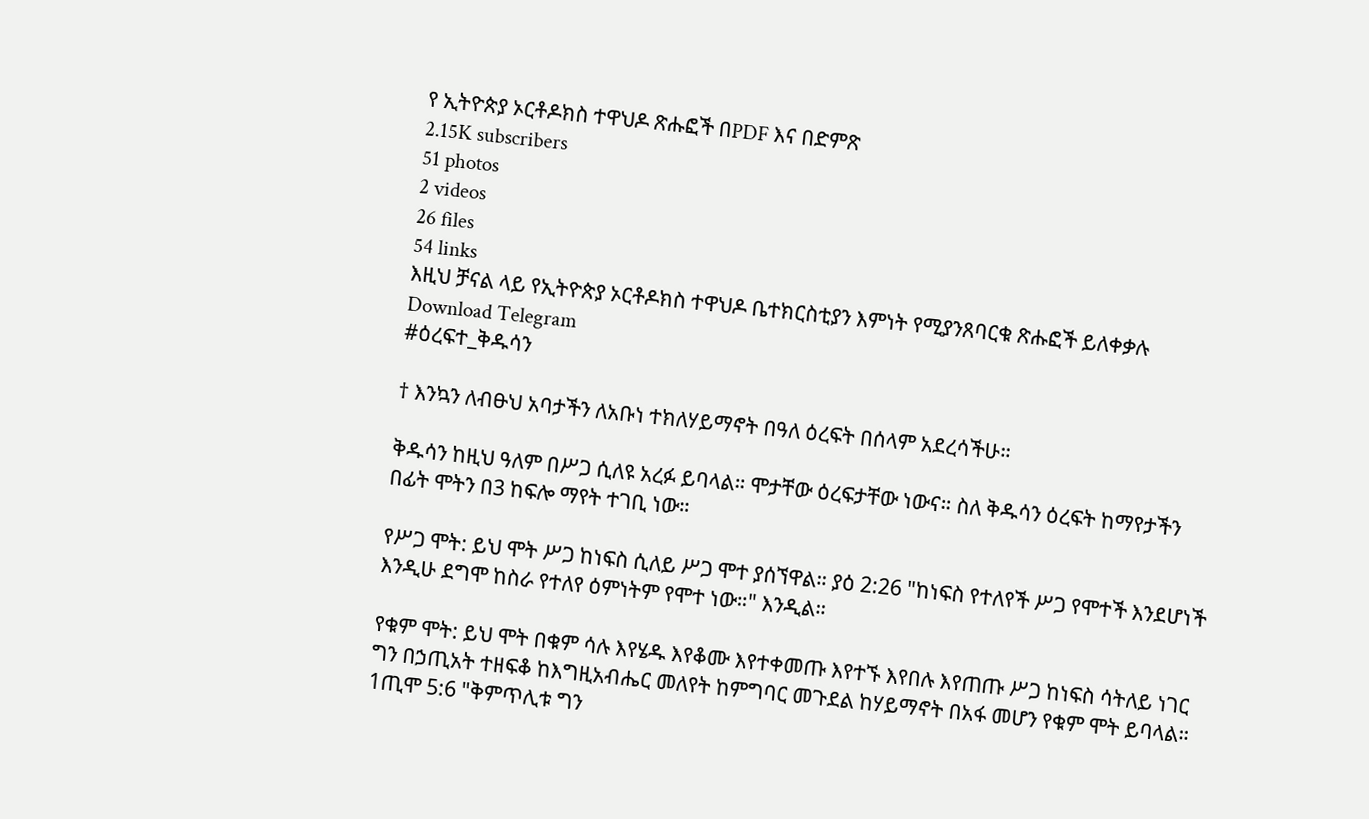የ ኢትዮጵያ ኦርቶዶክስ ተዋህዶ ጽሑፎች በPDF እና በድምጽ
2.15K subscribers
51 photos
2 videos
26 files
54 links
እዚህ ቻናል ላይ የኢትዮጵያ ኦርቶዶክስ ተዋህዶ ቤተክርስቲያን እምነት የሚያንጸባርቁ ጽሑፎች ይለቀቃሉ
Download Telegram
#ዕረፍተ_ቅዱሳን

† እንኳን ለብፁህ አባታችን ለአቡነ ተክለሃይማኖት በዓለ ዕረፍት በሰላም አደረሳችሁ።

ቅዱሳን ከዚህ ዓለም በሥጋ ሲለዩ አረፉ ይባላል። ሞታቸው ዕረፍታቸው ነውና። ስለ ቅዱሳን ዕረፍት ከማየታችን በፊት ሞትን በ3 ከፍሎ ማየት ተገቢ ነው።

የሥጋ ሞት: ይህ ሞት ሥጋ ከነፍስ ሲለይ ሥጋ ሞተ ያሰኘዋል። ያዕ 2:26 "ከነፍስ የተለየች ሥጋ የሞተች እንደሆነች እንዲሁ ደግሞ ከስራ የተለየ ዕምነትም የሞተ ነው።" እንዲል።

የቁም ሞት: ይህ ሞት በቁም ሳሉ እየሄዱ እየቆሙ እየተቀመጡ እየተኙ እየበሉ እየጠጡ ሥጋ ከነፍስ ሳትለይ ነገር ግን በኃጢአት ተዘፍቆ ከእግዚአብሔር መለየት ከምግባር መጉደል ከሃይማኖት በአፋ መሆን የቁም ሞት ይባላል። 1ጢሞ 5:6 "ቅምጥሊቱ ግን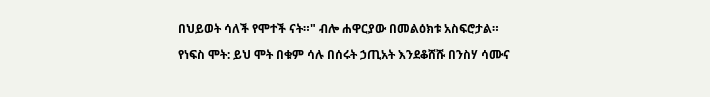በህይወት ሳለች የሞተች ናት።" ብሎ ሐዋርያው በመልዕክቱ አስፍሮታል።

የነፍስ ሞት: ይህ ሞት በቁም ሳሉ በሰሩት ኃጢአት እንደቆሸሹ በንስሃ ሳሙና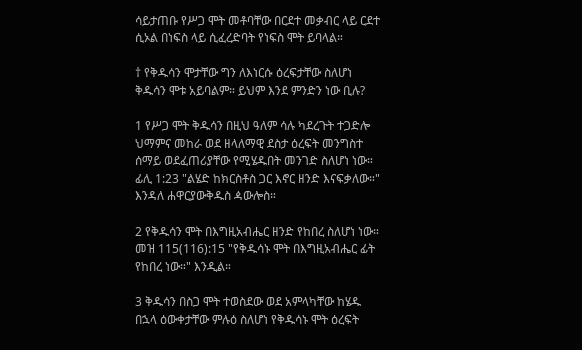ሳይታጠቡ የሥጋ ሞት መቶባቸው በርደተ መቃብር ላይ ርደተ ሲኦል በነፍስ ላይ ሲፈረድባት የነፍስ ሞት ይባላል።

† የቅዱሳን ሞታቸው ግን ለእነርሱ ዕረፍታቸው ስለሆነ ቅዱሳን ሞቱ አይባልም። ይህም እንደ ምንድን ነው ቢሉ?

1 የሥጋ ሞት ቅዱሳን በዚህ ዓለም ሳሉ ካደረጉት ተጋድሎ ህማምና መከራ ወደ ዘላለማዊ ደስታ ዕረፍት መንግስተ ሰማይ ወደፈጠሪያቸው የሚሄዱበት መንገድ ስለሆነ ነው። ፊሊ 1:23 "ልሄድ ከክርስቶስ ጋር እኖር ዘንድ እናፍቃለው።" እንዳለ ሐዋርያውቅዱስ ዻውሎስ።

2 የቅዱሳን ሞት በእግዚአብሔር ዘንድ የከበረ ስለሆነ ነው። መዝ 115(116):15 "የቅዱሳኑ ሞት በእግዚአብሔር ፊት የከበረ ነው።" እንዲል።

3 ቅዱሳን በስጋ ሞት ተወስደው ወደ አምላካቸው ከሄዱ በኋላ ዕውቀታቸው ምሉዕ ስለሆነ የቅዱሳኑ ሞት ዕረፍት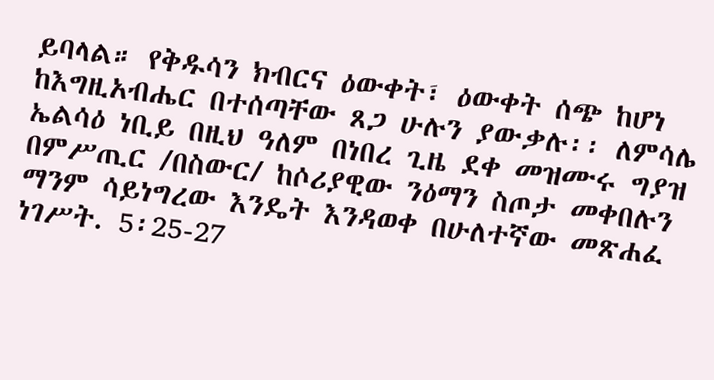ይባላል። የቅዱሳን ክብርና ዕውቀት፣ ዕውቀት ሰጭ ከሆነ ከእግዚአብሔር በተሰጣቸው ጸጋ ሁሉን ያውቃሉ፡፡ ለምሳሌ ኤልሳዕ ነቢይ በዚህ ዓለም በነበረ ጊዜ ደቀ መዝሙሩ ግያዝ በምሥጢር /በስውር/ ከሶሪያዊው ንዕማን ስጦታ መቀበሉን ማንም ሳይነግረው እንዴት እንዳወቀ በሁለተኛው መጽሐፈ ነገሥት. 5፡25-27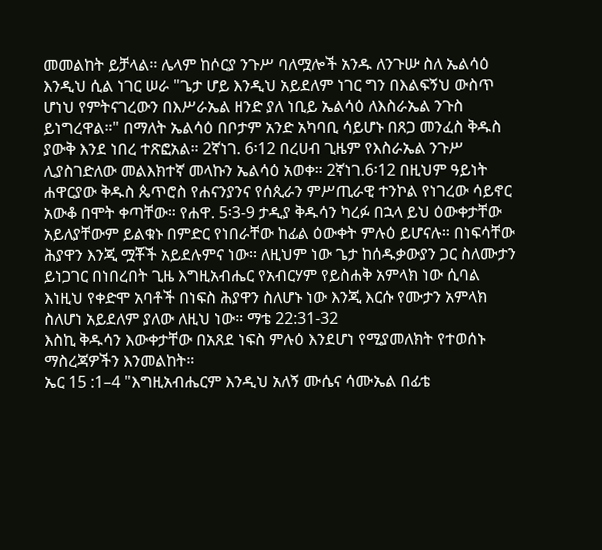መመልከት ይቻላል፡፡ ሌላም ከሶርያ ንጉሥ ባለሟሎች አንዱ ለንጉሡ ስለ ኤልሳዕ እንዲህ ሲል ነገር ሠራ "ጌታ ሆይ እንዲህ አይደለም ነገር ግን በእልፍኝህ ውስጥ ሆነህ የምትናገረውን በእሥራኤል ዘንድ ያለ ነቢይ ኤልሳዕ ለእስራኤል ንጉስ ይነግረዋል።" በማለት ኤልሳዕ በቦታም አንድ አካባቢ ሳይሆኑ በጸጋ መንፈስ ቅዱስ ያውቅ እንደ ነበረ ተጽፎአል። 2ኛነገ. 6፡12 በረሀብ ጊዜም የእስራኤል ንጉሥ ሊያስገድለው መልእክተኛ መላኩን ኤልሳዕ አወቀ። 2ኛነገ.6፡12 በዚህም ዓይነት ሐዋርያው ቅዱስ ጴጥሮስ የሐናንያንና የሰጲራን ምሥጢራዊ ተንኮል የነገረው ሳይኖር አውቆ በሞት ቀጣቸው። የሐዋ. 5፡3-9 ታዲያ ቅዱሳን ካረፉ በኋላ ይህ ዕውቀታቸው አይለያቸውም ይልቁኑ በምድር የነበራቸው ከፊል ዕውቀት ምሉዕ ይሆናሉ። በነፍሳቸው ሕያዋን እንጂ ሟቾች አይደሉምና ነው፡፡ ለዚህም ነው ጌታ ከሰዱቃውያን ጋር ስለሙታን ይነጋገር በነበረበት ጊዜ እግዚአብሔር የአብርሃም የይስሐቅ አምላክ ነው ሲባል እነዚህ የቀድሞ አባቶች በነፍስ ሕያዋን ስለሆኑ ነው እንጂ እርሱ የሙታን አምላክ ስለሆነ አይደለም ያለው ለዚህ ነው። ማቴ 22:31-32
እስኪ ቅዱሳን እውቀታቸው በአጸደ ነፍስ ምሉዕ እንደሆነ የሚያመለክት የተወሰኑ ማስረጃዎችን እንመልከት።
ኤር 15 :1–4 "እግዚአብሔርም እንዲህ አለኝ ሙሴና ሳሙኤል በፊቴ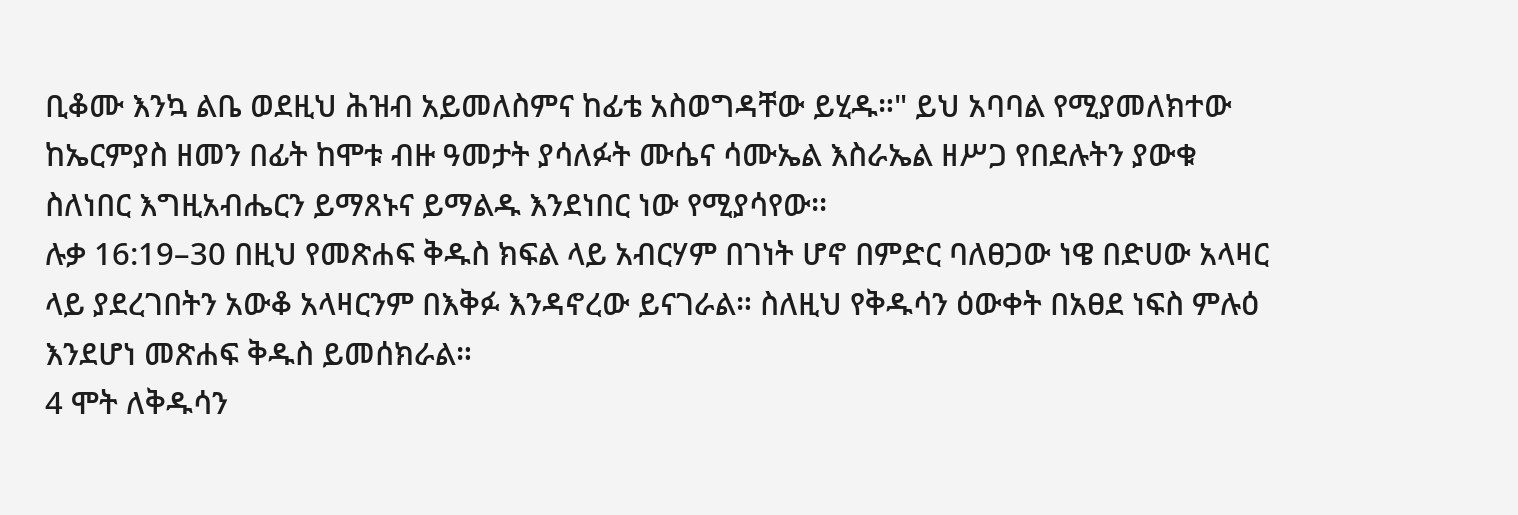ቢቆሙ እንኳ ልቤ ወደዚህ ሕዝብ አይመለስምና ከፊቴ አስወግዳቸው ይሂዱ።" ይህ አባባል የሚያመለክተው ከኤርምያስ ዘመን በፊት ከሞቱ ብዙ ዓመታት ያሳለፉት ሙሴና ሳሙኤል እስራኤል ዘሥጋ የበደሉትን ያውቁ ስለነበር እግዚአብሔርን ይማጸኑና ይማልዱ እንደነበር ነው የሚያሳየው፡፡
ሉቃ 16:19–30 በዚህ የመጽሐፍ ቅዱስ ክፍል ላይ አብርሃም በገነት ሆኖ በምድር ባለፀጋው ነዌ በድሀው አላዛር ላይ ያደረገበትን አውቆ አላዛርንም በእቅፉ እንዳኖረው ይናገራል። ስለዚህ የቅዱሳን ዕውቀት በአፀደ ነፍስ ምሉዕ እንደሆነ መጽሐፍ ቅዱስ ይመሰክራል።
4 ሞት ለቅዱሳን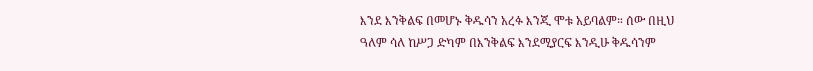እንደ እንቅልፍ በመሆኑ ቅዱሳን አረፉ እንጂ ሞቱ አይባልም። ሰው በዚህ ዓለም ሳለ ከሥጋ ድካም በእንቅልፍ እንደሚያርፍ እንዲሁ ቅዱሳንም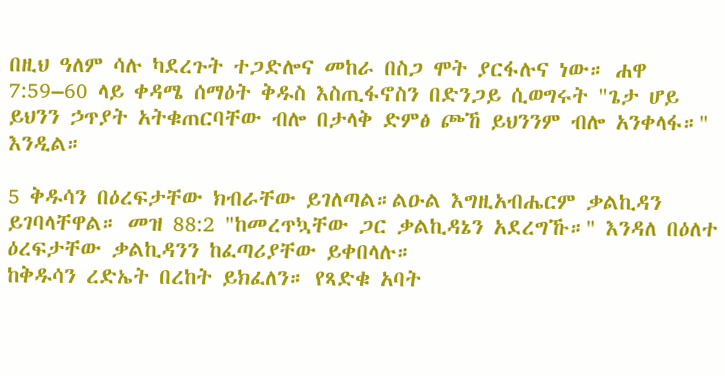በዚህ ዓለም ሳሉ ካደረጉት ተጋድሎና መከራ በስጋ ሞት ያርፋሉና ነው። ሐዋ 7:59–60 ላይ ቀዳሜ ሰማዕት ቅዱስ እስጢፋኖስን በድንጋይ ሲወግሩት "ጌታ ሆይ ይህንን ኃጥያት አትቁጠርባቸው ብሎ በታላቅ ድምፅ ጮኸ ይህንንም ብሎ አንቀላፋ።" እንዲል።

5 ቅዱሳን በዕረፍታቸው ክብራቸው ይገለጣል።ልዑል እግዚአብሔርም ቃልኪዳን ይገባላቸዋል። መዝ 88:2 "ከመረጥኳቸው ጋር ቃልኪዳኔን አደረግኹ።" እንዳለ በዕለተ ዕረፍታቸው ቃልኪዳንን ከፈጣሪያቸው ይቀበላሉ።
ከቅዱሳን ረድኤት በረከት ይክፈለን። የጻድቁ አባት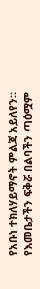የአቡነ ተክለሃይማኖት ምልጃ አይለየን። የእመቤታችን ፍቅሯ በልባችን ጣዕሟም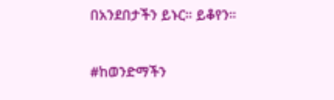በአንደበታችን ይኑር። ይቆየን።

#ከወንድማችን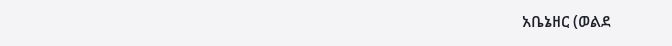አቤኔዘር (ወልደ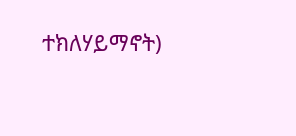ተክለሃይማኖት)